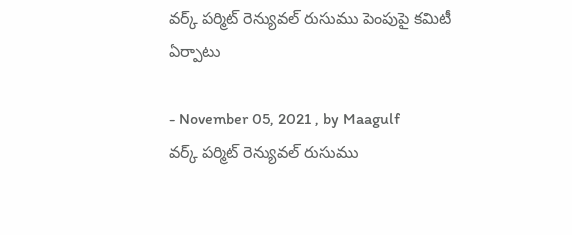వర్క్ పర్మిట్ రెన్యువల్ రుసుము పెంపుపై కమిటీ ఏర్పాటు

- November 05, 2021 , by Maagulf
వర్క్ పర్మిట్ రెన్యువల్ రుసుము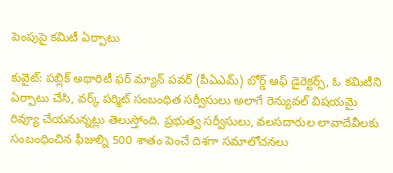పెంపుపై కమిటీ ఏర్పాటు

కువైట్: పబ్లిక్ అథారిటీ ఫర్ మ్యాన్ పవర్ (పీఏఎమ్) బోర్డ్ ఆఫ్ డైరెక్టర్స్, ఓ కమిటీని ఏర్పాటు చేసి, వర్క్ పర్మిట్ సంబంధిత సర్వీసులు అలాగే రెన్యువల్ విషయమై రివ్యూ చేయనున్నట్లు తెలుస్తోంది. ప్రభుత్వ సర్వీసులు, వలసదారుల లావాదేవీలకు సంబంధించిన ఫీజుల్ని 500 శాతం పెంచే దిశగా సమాలోచనలు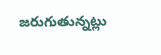జరుగుతున్నట్లు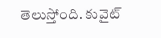తెలుస్తోంది. కువైట్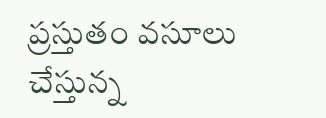ప్రస్తుతం వసూలు చేస్తున్న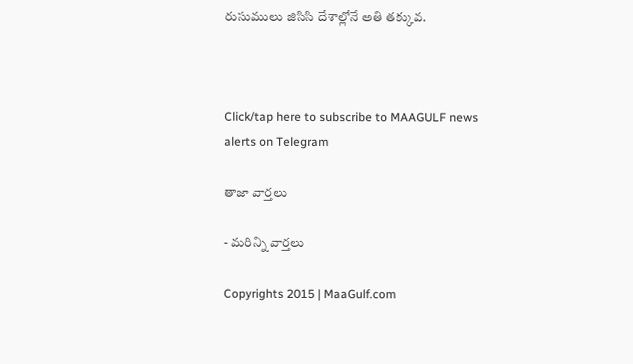రుసుములు జిసిసి దేశాల్లోనే అతి తక్కువ.



Click/tap here to subscribe to MAAGULF news alerts on Telegram

తాజా వార్తలు

- మరిన్ని వార్తలు

Copyrights 2015 | MaaGulf.com